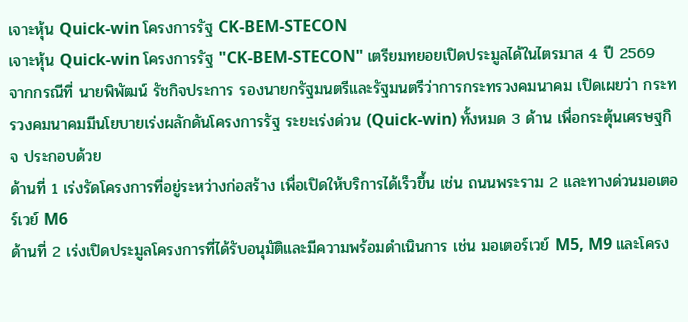เจาะหุ้น Quick-win โครงการรัฐ CK-BEM-STECON
เจาะหุ้น Quick-win โครงการรัฐ "CK-BEM-STECON" เตรียมทยอยเปิดประมูลได้ในไตรมาส 4 ปี 2569
จากกรณีที่ นายพิพัฒน์ รัชกิจประการ รองนายกรัฐมนตรีและรัฐมนตรีว่าการกระทรวงคมนาคม เปิดเผยว่า กระทรวงคมนาคมมีนโยบายเร่งผลักดันโครงการรัฐ ระยะเร่งด่วน (Quick-win) ทั้งหมด 3 ด้าน เพื่อกระตุ้นเศรษฐกิจ ประกอบด้วย
ด้านที่ 1 เร่งรัดโครงการที่อยู่ระหว่างก่อสร้าง เพื่อเปิดให้บริการได้เร็วขึ้น เช่น ถนนพระราม 2 และทางด่วนมอเตอร์เวย์ M6
ด้านที่ 2 เร่งเปิดประมูลโครงการที่ได้รับอนุมัติและมีความพร้อมดำเนินการ เช่น มอเตอร์เวย์ M5, M9 และโครง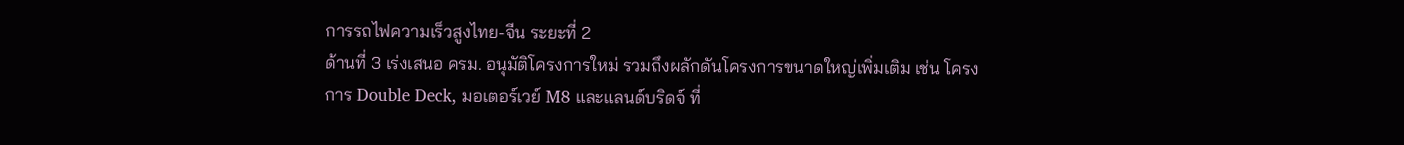การรถไฟความเร็วสูงไทย-จีน ระยะที่ 2
ด้านที่ 3 เร่งเสนอ ครม. อนุมัติโครงการใหม่ รวมถึงผลักดันโครงการขนาดใหญ่เพิ่มเติม เช่น โครงการ Double Deck, มอเตอร์เวย์ M8 และแลนด์บริดจ์ ที่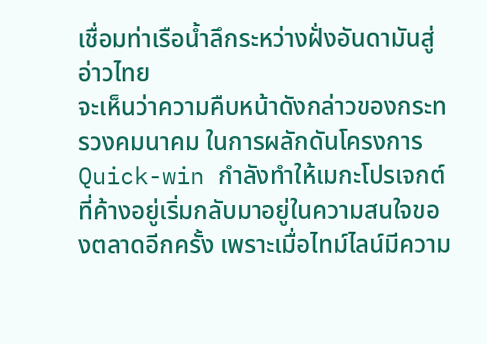เชื่อมท่าเรือน้ำลึกระหว่างฝั่งอันดามันสู่อ่าวไทย
จะเห็นว่าความคืบหน้าดังกล่าวของกระทรวงคมนาคม ในการผลักดันโครงการ Quick-win กำลังทำให้เมกะโปรเจกต์ที่ค้างอยู่เริ่มกลับมาอยู่ในความสนใจของตลาดอีกครั้ง เพราะเมื่อไทม์ไลน์มีความ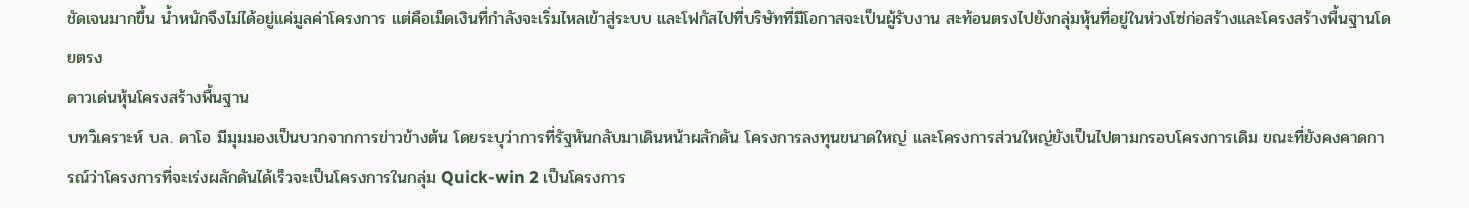ชัดเจนมากขึ้น น้ำหนักจึงไม่ได้อยู่แค่มูลค่าโครงการ แต่คือเม็ดเงินที่กำลังจะเริ่มไหลเข้าสู่ระบบ และโฟกัสไปที่บริษัทที่มีโอกาสจะเป็นผู้รับงาน สะท้อนตรงไปยังกลุ่มหุ้นที่อยู่ในห่วงโซ่ก่อสร้างและโครงสร้างพื้นฐานโดยตรง
ดาวเด่นหุ้นโครงสร้างพื้นฐาน
บทวิเคราะห์ บล. ดาโอ มีมุมมองเป็นบวกจากการข่าวข้างต้น โดยระบุว่าการที่รัฐหันกลับมาเดินหน้าผลักดัน โครงการลงทุนขนาดใหญ่ และโครงการส่วนใหญ่ยังเป็นไปตามกรอบโครงการเดิม ขณะที่ยังคงคาดการณ์ว่าโครงการที่จะเร่งผลักดันได้เร็วจะเป็นโครงการในกลุ่ม Quick-win 2 เป็นโครงการ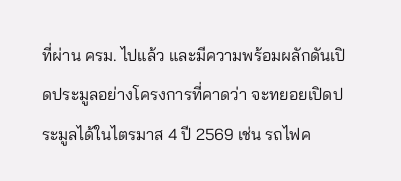ที่ผ่าน ครม. ไปแล้ว และมีความพร้อมผลักดันเปิดประมูลอย่างโครงการที่คาดว่า จะทยอยเปิดประมูลได้ในไตรมาส 4 ปี 2569 เช่น รถไฟค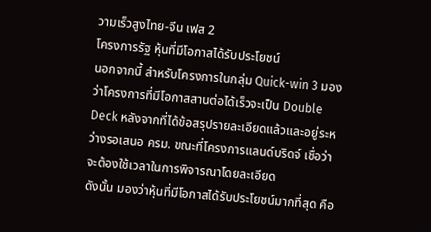วามเร็วสูงไทย-จีน เฟส 2
โครงการรัฐ หุ้นที่มีโอกาสได้รับประโยชน์
นอกจากนี้ สำหรับโครงการในกลุ่ม Quick-win 3 มองว่าโครงการที่มีโอกาสสานต่อได้เร็วจะเป็น Double Deck หลังจากที่ได้ข้อสรุปรายละเอียดแล้วและอยู่ระหว่างรอเสนอ ครม. ขณะที่โครงการแลนด์บริดจ์ เชื่อว่าจะต้องใช้เวลาในการพิจารณาโดยละเอียด
ดังนั้น มองว่าหุ้นที่มีโอกาสได้รับประโยชน์มากที่สุด คือ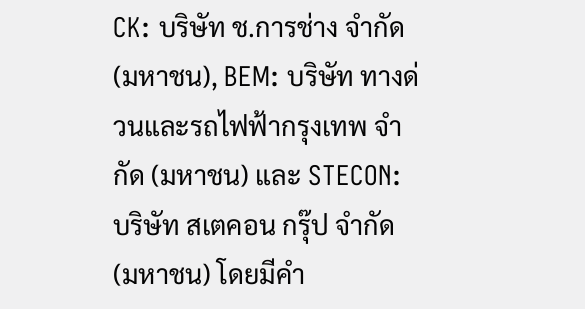CK: บริษัท ช.การช่าง จำกัด (มหาชน), BEM: บริษัท ทางด่วนและรถไฟฟ้ากรุงเทพ จำกัด (มหาชน) และ STECON: บริษัท สเตคอน กรุ๊ป จำกัด (มหาชน) โดยมีคำ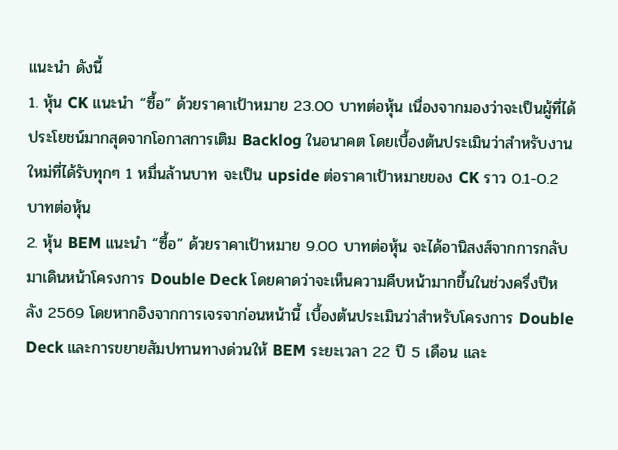แนะนำ ดังนี้
1. หุ้น CK แนะนำ “ซื้อ” ด้วยราคาเป้าหมาย 23.00 บาทต่อหุ้น เนื่องจากมองว่าจะเป็นผู้ที่ได้ประโยชน์มากสุดจากโอกาสการเติม Backlog ในอนาคต โดยเบื้องต้นประเมินว่าสำหรับงานใหม่ที่ได้รับทุกๆ 1 หมื่นล้านบาท จะเป็น upside ต่อราคาเป้าหมายของ CK ราว 0.1-0.2 บาทต่อหุ้น
2. หุ้น BEM แนะนำ “ซื้อ” ด้วยราคาเป้าหมาย 9.00 บาทต่อหุ้น จะได้อานิสงส์จากการกลับมาเดินหน้าโครงการ Double Deck โดยคาดว่าจะเห็นความคืบหน้ามากขึ้นในช่วงครึ่งปีหลัง 2569 โดยหากอิงจากการเจรจาก่อนหน้านี้ เบื้องต้นประเมินว่าสำหรับโครงการ Double Deck และการขยายสัมปทานทางด่วนให้ BEM ระยะเวลา 22 ปี 5 เดือน และ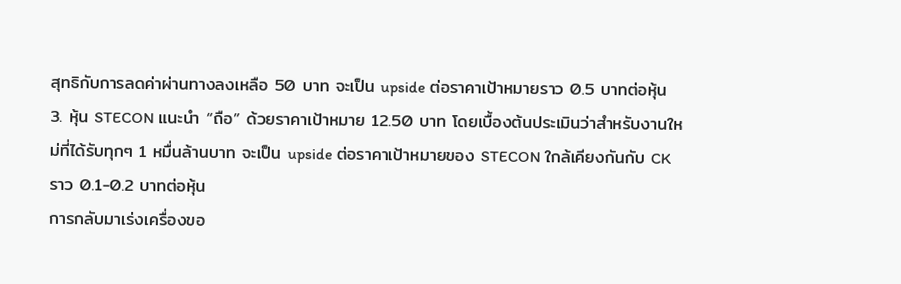สุทธิกับการลดค่าผ่านทางลงเหลือ 50 บาท จะเป็น upside ต่อราคาเป้าหมายราว 0.5 บาทต่อหุ้น
3. หุ้น STECON แนะนำ “ถือ” ด้วยราคาเป้าหมาย 12.50 บาท โดยเบื้องต้นประเมินว่าสำหรับงานใหม่ที่ได้รับทุกๆ 1 หมื่นล้านบาท จะเป็น upside ต่อราคาเป้าหมายของ STECON ใกล้เคียงกันกับ CK ราว 0.1-0.2 บาทต่อหุ้น
การกลับมาเร่งเครื่องขอ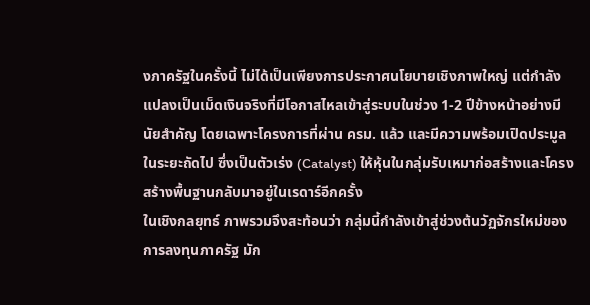งภาครัฐในครั้งนี้ ไม่ได้เป็นเพียงการประกาศนโยบายเชิงภาพใหญ่ แต่กำลังแปลงเป็นเม็ดเงินจริงที่มีโอกาสไหลเข้าสู่ระบบในช่วง 1-2 ปีข้างหน้าอย่างมีนัยสำคัญ โดยเฉพาะโครงการที่ผ่าน ครม. แล้ว และมีความพร้อมเปิดประมูลในระยะถัดไป ซึ่งเป็นตัวเร่ง (Catalyst) ให้หุ้นในกลุ่มรับเหมาก่อสร้างและโครงสร้างพื้นฐานกลับมาอยู่ในเรดาร์อีกครั้ง
ในเชิงกลยุทธ์ ภาพรวมจึงสะท้อนว่า กลุ่มนี้กำลังเข้าสู่ช่วงต้นวัฏจักรใหม่ของการลงทุนภาครัฐ มัก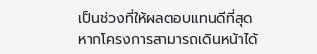เป็นช่วงที่ให้ผลตอบแทนดีที่สุด หากโครงการสามารถเดินหน้าได้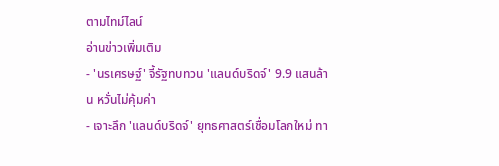ตามไทม์ไลน์
อ่านข่าวเพิ่มเติม
- 'นรเศรษฐ์' จี้รัฐทบทวน 'แลนด์บริดจ์' 9.9 แสนล้าน หวั่นไม่คุ้มค่า
- เจาะลึก 'แลนด์บริดจ์' ยุทธศาสตร์เชื่อมโลกใหม่ ทา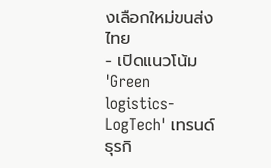งเลือกใหม่ขนส่งไทย
- เปิดแนวโน้ม 'Green logistics-LogTech' เทรนด์ธุรกิ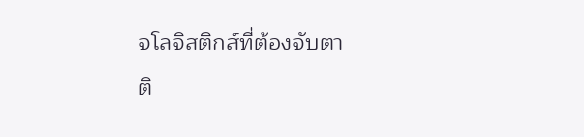จโลจิสติกส์ที่ต้องจับตา
ติ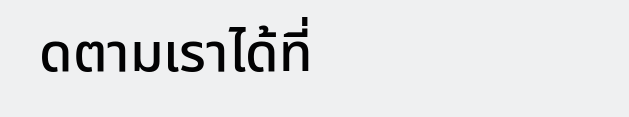ดตามเราได้ที่